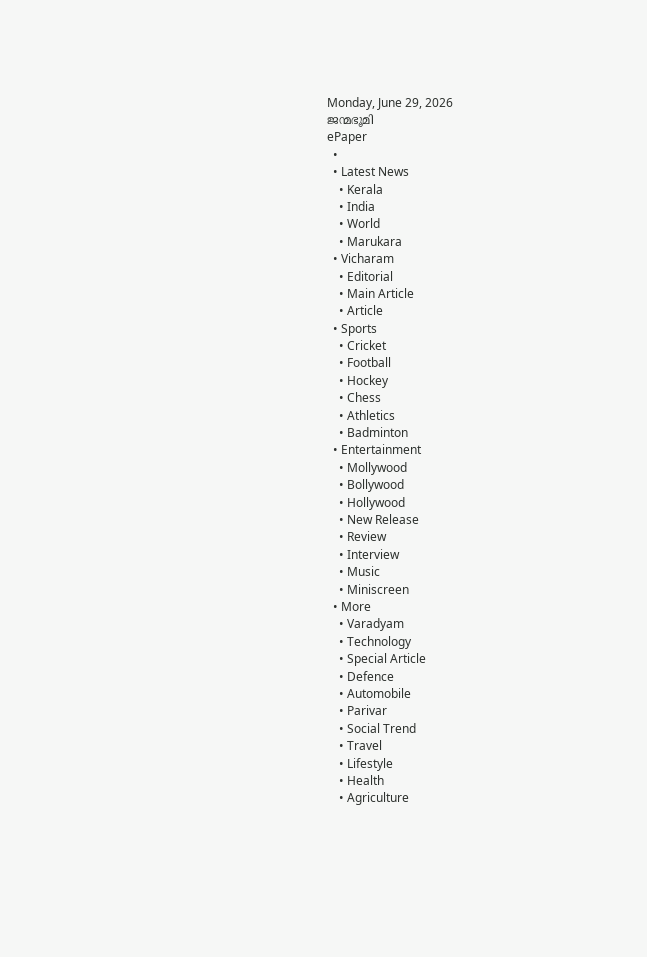Monday, June 29, 2026
ജന്മഭൂമി
ePaper
  •
  • Latest News
    • Kerala
    • India
    • World
    • Marukara
  • Vicharam
    • Editorial
    • Main Article
    • Article
  • Sports
    • Cricket
    • Football
    • Hockey
    • Chess
    • Athletics
    • Badminton
  • Entertainment
    • Mollywood
    • Bollywood
    • Hollywood
    • New Release
    • Review
    • Interview
    • Music
    • Miniscreen
  • More
    • Varadyam
    • Technology
    • Special Article
    • Defence
    • Automobile
    • Parivar
    • Social Trend
    • Travel
    • Lifestyle
    • Health
    • Agriculture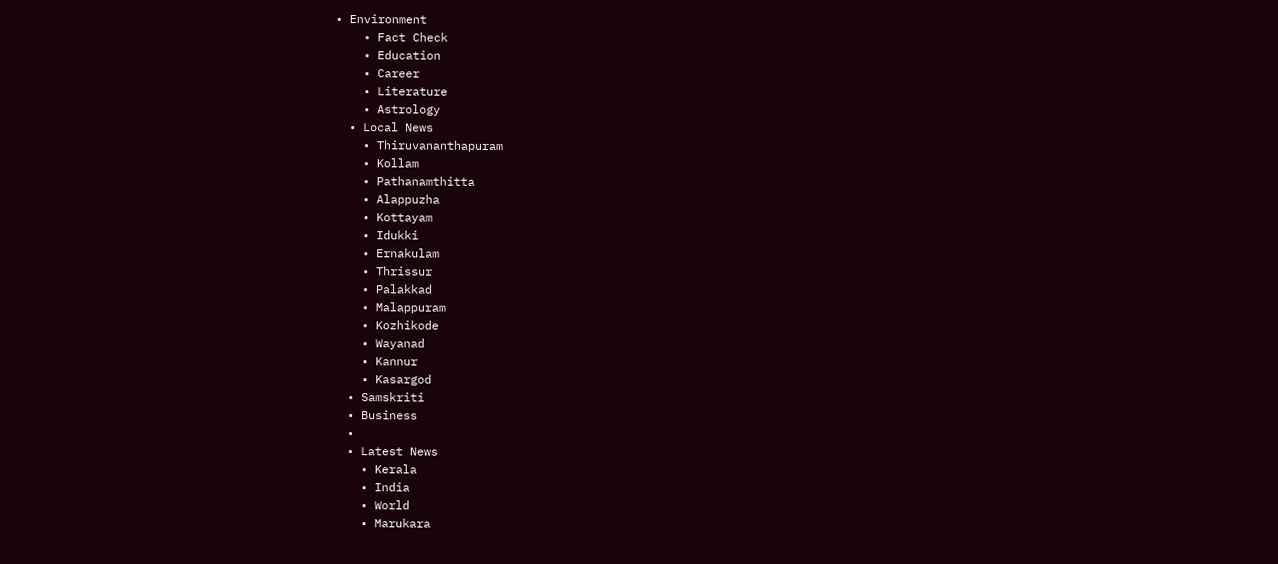• Environment
    • Fact Check
    • Education
    • Career
    • Literature
    • Astrology
  • Local News
    • Thiruvananthapuram
    • Kollam
    • Pathanamthitta
    • Alappuzha
    • Kottayam
    • Idukki
    • Ernakulam
    • Thrissur
    • Palakkad
    • Malappuram
    • Kozhikode
    • Wayanad
    • Kannur
    • Kasargod
  • Samskriti
  • Business
  •
  • Latest News
    • Kerala
    • India
    • World
    • Marukara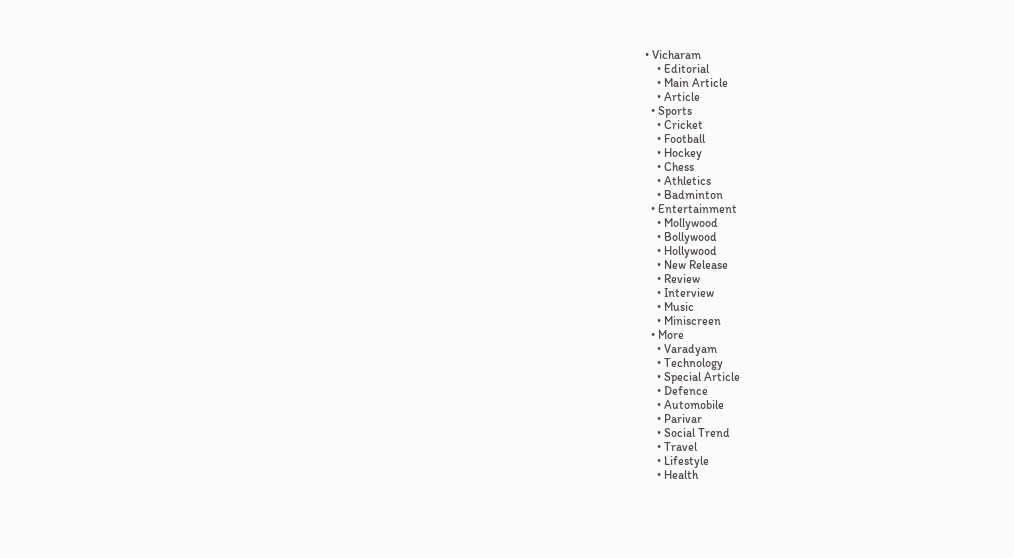• Vicharam
    • Editorial
    • Main Article
    • Article
  • Sports
    • Cricket
    • Football
    • Hockey
    • Chess
    • Athletics
    • Badminton
  • Entertainment
    • Mollywood
    • Bollywood
    • Hollywood
    • New Release
    • Review
    • Interview
    • Music
    • Miniscreen
  • More
    • Varadyam
    • Technology
    • Special Article
    • Defence
    • Automobile
    • Parivar
    • Social Trend
    • Travel
    • Lifestyle
    • Health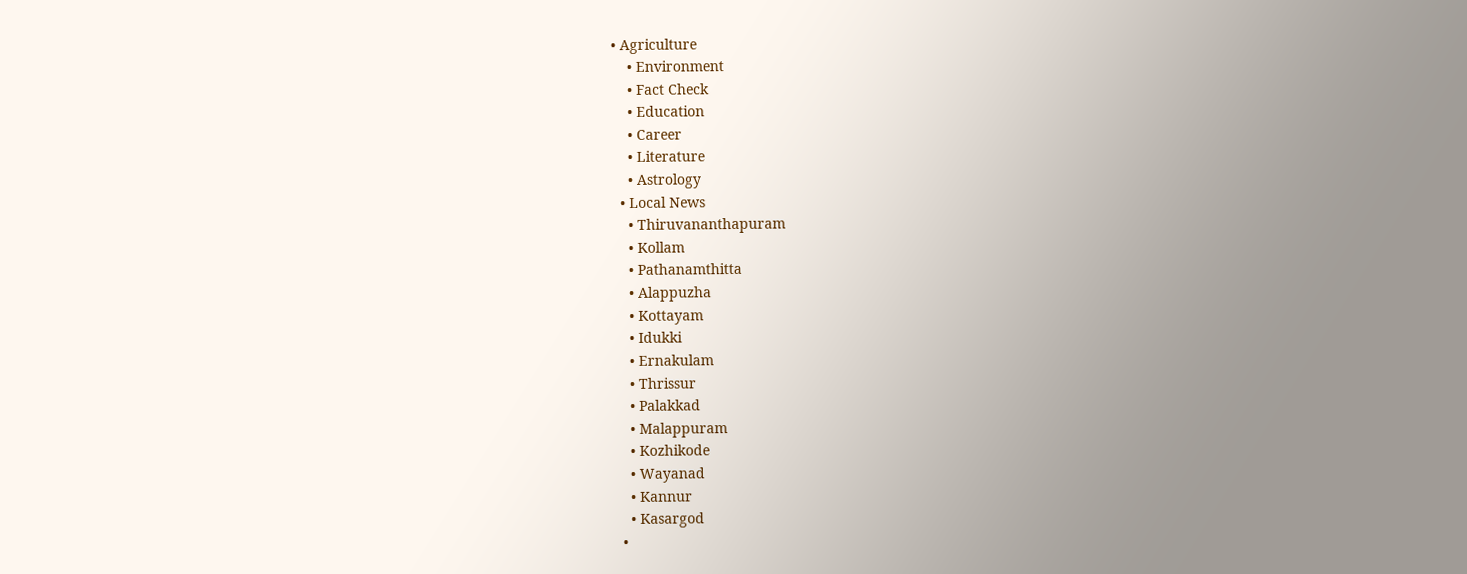• Agriculture
    • Environment
    • Fact Check
    • Education
    • Career
    • Literature
    • Astrology
  • Local News
    • Thiruvananthapuram
    • Kollam
    • Pathanamthitta
    • Alappuzha
    • Kottayam
    • Idukki
    • Ernakulam
    • Thrissur
    • Palakkad
    • Malappuram
    • Kozhikode
    • Wayanad
    • Kannur
    • Kasargod
  •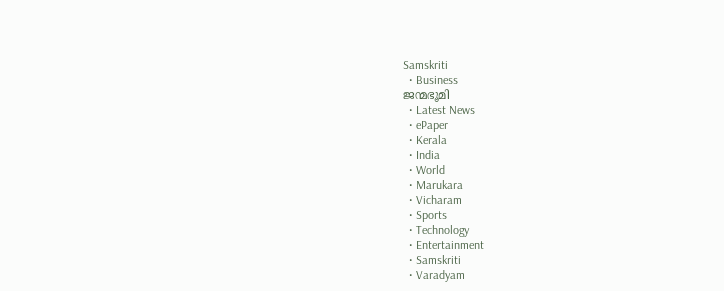Samskriti
  • Business
ജന്മഭൂമി
  • Latest News
  • ePaper
  • Kerala
  • India
  • World
  • Marukara
  • Vicharam
  • Sports
  • Technology
  • Entertainment
  • Samskriti
  • Varadyam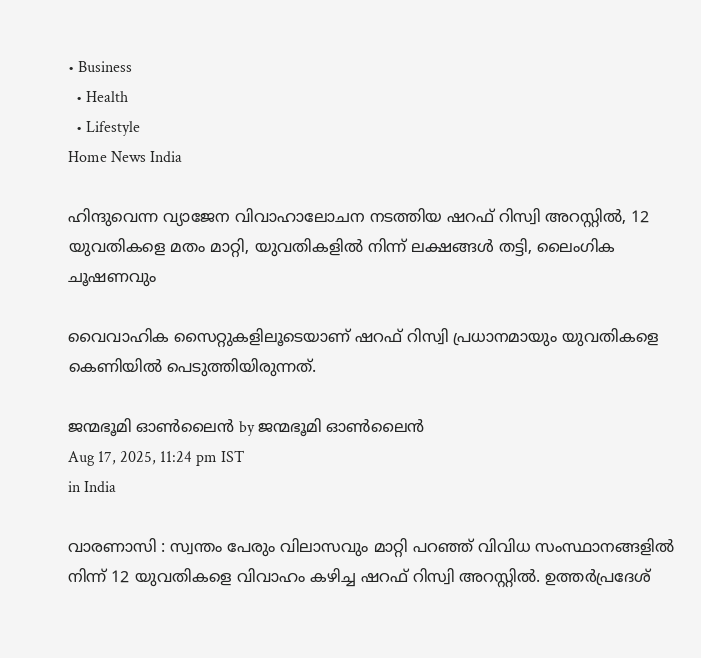• Business
  • Health
  • Lifestyle
Home News India

ഹിന്ദുവെന്ന വ്യാജേന വിവാഹാലോചന നടത്തിയ ഷറഫ് റിസ്വി അറസ്റ്റില്‍, 12 യുവതികളെ മതം മാറ്റി, യുവതികളില്‍ നിന്ന് ലക്ഷങ്ങള്‍ തട്ടി, ലൈംഗിക ചൂഷണവും

വൈവാഹിക സൈറ്റുകളിലൂടെയാണ് ഷറഫ് റിസ്വി പ്രധാനമായും യുവതികളെ കെണിയില്‍ പെടുത്തിയിരുന്നത്.

ജന്മഭൂമി ഓണ്‍ലൈന്‍ by ജന്മഭൂമി ഓണ്‍ലൈന്‍
Aug 17, 2025, 11:24 pm IST
in India

വാരണാസി : സ്വന്തം പേരും വിലാസവും മാറ്റി പറഞ്ഞ് വിവിധ സംസ്ഥാനങ്ങളില്‍ നിന്ന് 12 യുവതികളെ വിവാഹം കഴിച്ച ഷറഫ് റിസ്വി അറസ്റ്റില്‍. ഉത്തര്‍പ്രദേശ്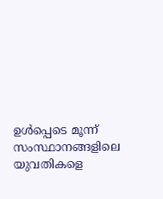ഉള്‍പ്പെടെ മൂന്ന് സംസ്ഥാനങ്ങളിലെ യുവതികളെ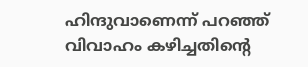ഹിന്ദുവാണെന്ന് പറഞ്ഞ് വിവാഹം കഴിച്ചതിന്റെ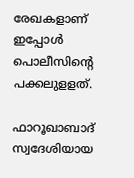രേഖകളാണ് ഇപ്പോള്‍ പൊലീസിന്റെ പക്കലുളളത്.

ഫാറൂഖാബാദ് സ്വദേശിയായ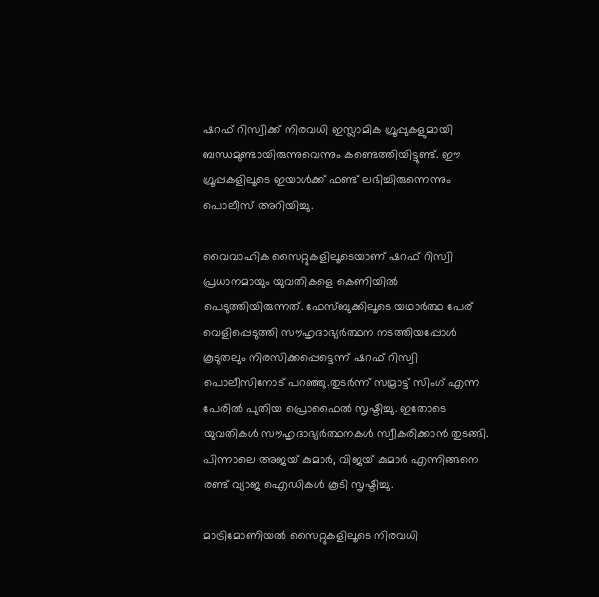ഷറഫ് റിസ്വിക്ക് നിരവധി ഇസ്ലാമിക ഗ്രൂപ്പുകളുമായി ബന്ധമുണ്ടായിരുന്നുവെന്നും കണ്ടെത്തിയിട്ടുണ്ട്. ഈ ഗ്രൂപ്പകളിലൂടെ ഇയാള്‍ക്ക് ഫണ്ട് ലഭിച്ചിരുന്നെന്നും പൊലീസ് അറിയിച്ചു.

വൈവാഹിക സൈറ്റുകളിലൂടെയാണ് ഷറഫ് റിസ്വി പ്രധാനമായും യുവതികളെ കെണിയില്‍ പെടുത്തിയിരുന്നത്. ഫേസ്ബുക്കിലൂടെ യഥാര്‍ത്ഥ പേര് വെളിപ്പെടുത്തി സൗഹൃദാഭ്യര്‍ത്ഥന നടത്തിയപ്പോള്‍ കൂടുതലും നിരസിക്കപ്പെട്ടെന്ന് ഷറഫ് റിസ്വി പൊലീസിനോട് പറഞ്ഞു.തുടര്‍ന്ന് സമ്രാട്ട് സിംഗ് എന്ന പേരില്‍ പുതിയ പ്രൊഫൈല്‍ സൃഷ്ടിച്ചു. ഇതോടെ യുവതികള്‍ സൗഹൃദാഭ്യര്‍ത്ഥനകള്‍ സ്വീകരിക്കാന്‍ തുടങ്ങി. പിന്നാലെ അജയ് കുമാര്‍, വിജയ് കുമാര്‍ എന്നിങ്ങനെ രണ്ട് വ്യാജ ഐഡികള്‍ കൂടി സൃഷ്ടിച്ചു.

മാട്രിമോണിയല്‍ സൈറ്റുകളിലൂടെ നിരവധി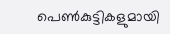പെണ്‍കുട്ടികളുമായി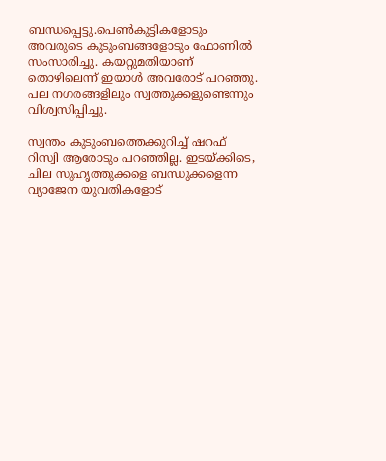ബന്ധപ്പെട്ടു.പെണ്‍കുട്ടികളോടും അവരുടെ കുടുംബങ്ങളോടും ഫോണില്‍ സംസാരിച്ചു. കയറ്റുമതിയാണ് തൊഴിലെന്ന് ഇയാള്‍ അവരോട് പറഞ്ഞു. പല നഗരങ്ങളിലും സ്വത്തുക്കളുണ്ടെന്നും വിശ്വസിപ്പിച്ചു.

സ്വന്തം കുടുംബത്തെക്കുറിച്ച് ഷറഫ് റിസ്വി ആരോടും പറഞ്ഞില്ല. ഇടയ്‌ക്കിടെ, ചില സുഹൃത്തുക്കളെ ബന്ധുക്കളെന്ന വ്യാജേന യുവതികളോട്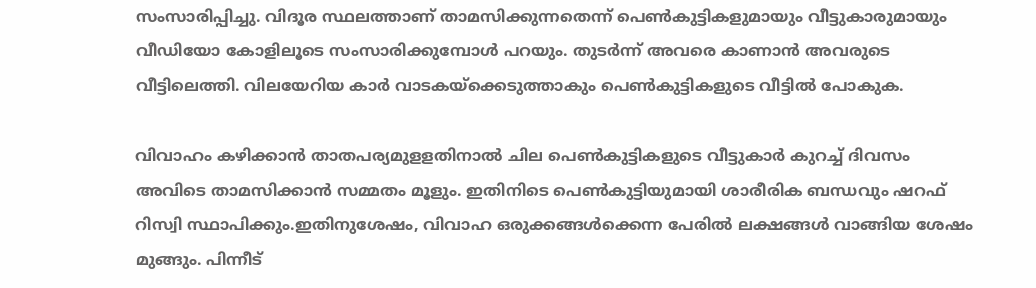സംസാരിപ്പിച്ചു. വിദൂര സ്ഥലത്താണ് താമസിക്കുന്നതെന്ന് പെണ്‍കുട്ടികളുമായും വീട്ടുകാരുമായും വീഡിയോ കോളിലൂടെ സംസാരിക്കുമ്പോള്‍ പറയും. തുടര്‍ന്ന് അവരെ കാണാന്‍ അവരുടെ വീട്ടിലെത്തി. വിലയേറിയ കാര്‍ വാടകയ്‌ക്കെടുത്താകും പെണ്‍കുട്ടികളുടെ വീട്ടില്‍ പോകുക.

വിവാഹം കഴിക്കാന്‍ താതപര്യമുളളതിനാല്‍ ചില പെണ്‍കുട്ടികളുടെ വീട്ടുകാര്‍ കുറച്ച് ദിവസം അവിടെ താമസിക്കാന്‍ സമ്മതം മൂളും. ഇതിനിടെ പെണ്‍കുട്ടിയുമായി ശാരീരിക ബന്ധവും ഷറഫ് റിസ്വി സ്ഥാപിക്കും.ഇതിനുശേഷം, വിവാഹ ഒരുക്കങ്ങള്‍ക്കെന്ന പേരില്‍ ലക്ഷങ്ങള്‍ വാങ്ങിയ ശേഷം മുങ്ങും. പിന്നീട്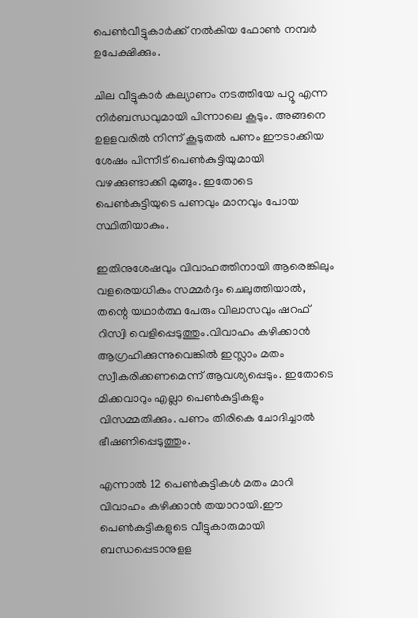പെണ്‍വീട്ടുകാര്‍ക്ക് നല്‍കിയ ഫോണ്‍ നമ്പര്‍ ഉപേക്ഷിക്കും.

ചില വീട്ടുകാര്‍ കല്യാണം നടത്തിയേ പറ്റൂ എന്ന നിര്‍ബന്ധവുമായി പിന്നാലെ കൂടും. അങ്ങനെ ഉളളവരില്‍ നിന്ന് കൂടുതല്‍ പണം ഈടാക്കിയ ശേഷം പിന്നീട് പെണ്‍കുട്ടിയുമായി വഴക്കുണ്ടാക്കി മുങ്ങും. ഇതോടെ പെണ്‍കുട്ടിയുടെ പണവും മാനവും പോയ സ്ഥിതിയാകും.

ഇതിനുശേഷവും വിവാഹത്തിനായി ആരെങ്കിലും വളരെയധികം സമ്മര്‍ദ്ദം ചെലുത്തിയാല്‍, തന്റെ യഥാര്‍ത്ഥ പേരും വിലാസവും ഷറഫ് റിസ്വി വെളിപ്പെടുത്തും.വിവാഹം കഴിക്കാന്‍ ആഗ്രഹിക്കുന്നുവെങ്കില്‍ ഇസ്ലാം മതം സ്വീകരിക്കണമെന്ന് ആവശ്യപ്പെടും. ഇതോടെ മിക്കവാറും എല്ലാ പെണ്‍കുട്ടികളും വിസമ്മതിക്കും. പണം തിരികെ ചോദിച്ചാല്‍ ഭീഷണിപ്പെടുത്തും.

എന്നാല്‍ 12 പെണ്‍കുട്ടികള്‍ മതം മാറി വിവാഹം കഴിക്കാന്‍ തയാറായി.ഈ പെണ്‍കുട്ടികളുടെ വീട്ടുകാരുമായി ബന്ധപ്പെടാനുളള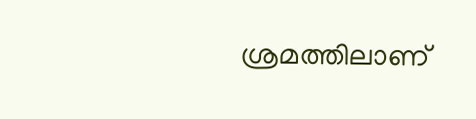ശ്രമത്തിലാണ്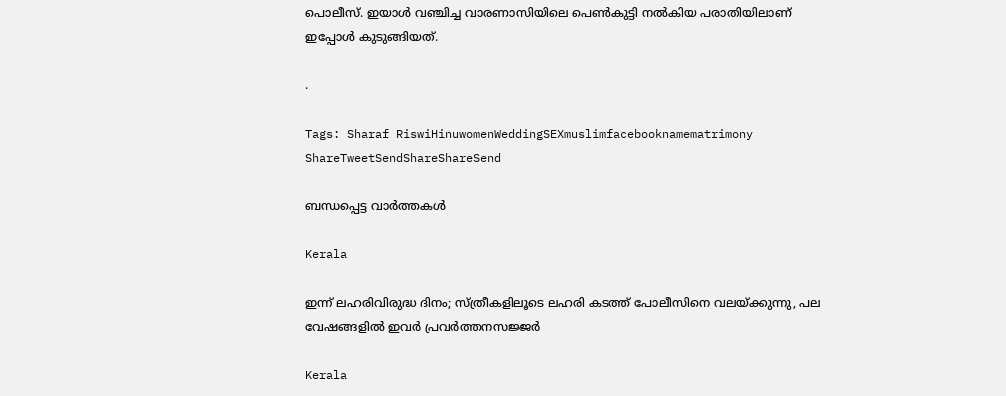പൊലീസ്. ഇയാള്‍ വഞ്ചിച്ച വാരണാസിയിലെ പെണ്‍കുട്ടി നല്‍കിയ പരാതിയിലാണ് ഇപ്പോള്‍ കുടുങ്ങിയത്.

.

Tags: Sharaf RiswiHinuwomenWeddingSEXmuslimfacebooknamematrimony
ShareTweetSendShareShareSend

ബന്ധപ്പെട്ട വാര്‍ത്തകള്‍

Kerala

ഇന്ന് ലഹരിവിരുദ്ധ ദിനം; സ്ത്രീകളിലൂടെ ലഹരി കടത്ത് പോലീസിനെ വലയ്‌ക്കുന്നു, പല വേഷങ്ങളിൽ ഇവർ പ്രവർത്തനസജ്ജർ

Kerala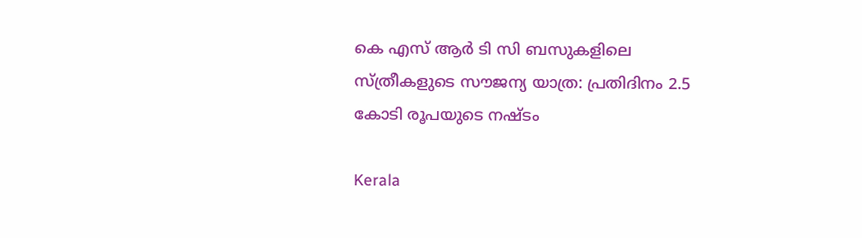കെ എസ് ആര്‍ ടി സി ബസുകളിലെ സ്ത്രീകളുടെ സൗജന്യ യാത്ര: പ്രതിദിനം 2.5 കോടി രൂപയുടെ നഷ്ടം

Kerala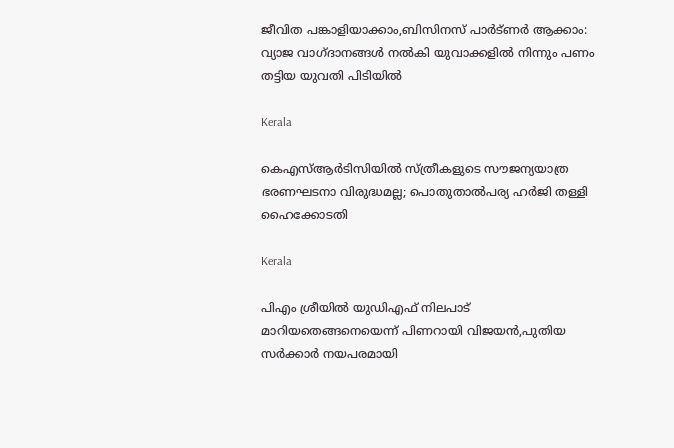ജീവിത പങ്കാളിയാക്കാം,ബിസിനസ് പാര്‍ട്ണര്‍ ആക്കാം: വ്യാജ വാഗ്ദാനങ്ങള്‍ നല്‍കി യുവാക്കളില്‍ നിന്നും പണം തട്ടിയ യുവതി പിടിയില്‍

Kerala

കെഎസ്ആർടിസിയിൽ സ്ത്രീകളുടെ സൗജന്യയാത്ര ഭരണഘടനാ വിരുദ്ധമല്ല; പൊതുതാൽപര്യ ഹർജി തള്ളി ഹൈക്കോടതി

Kerala

പിഎം ശ്രീയില്‍ യുഡിഎഫ് നിലപാട് മാറിയതെങ്ങനെയെന്ന് പിണറായി വിജയന്‍,പുതിയ സര്‍ക്കാര്‍ നയപരമായി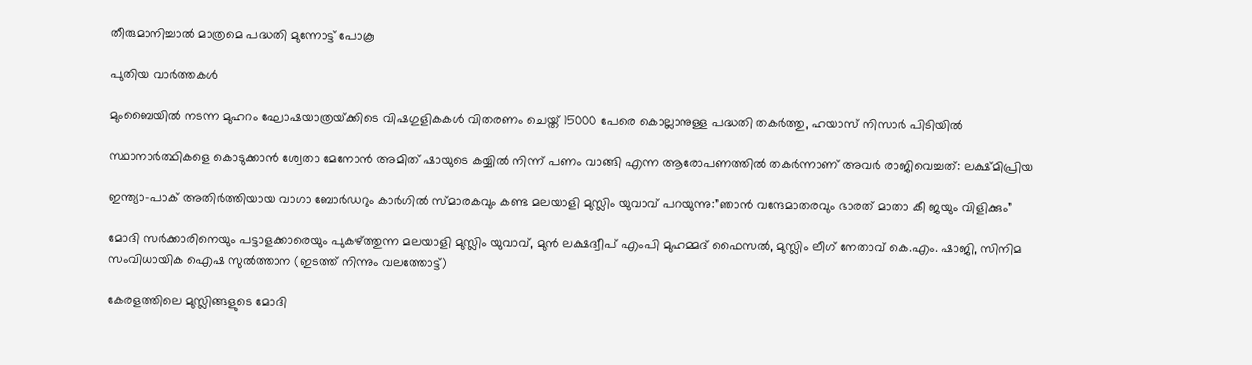തീരുമാനിച്ചാല്‍ മാത്രമെ പദ്ധതി മുന്നോട്ട് പോകൂ

പുതിയ വാര്‍ത്തകള്‍

മുംബൈയിൽ നടന്ന മുഹറം ഘോഷയാത്രയ്‌ക്കിടെ വിഷഗുളികകള്‍ വിതരണം ചെയ്ത് 15000 പേരെ കൊല്ലാനുള്ള പദ്ധതി തകര്‍ത്തു, ഹയാസ് നിസാര്‍ പിടിയില്‍

സ്ഥാനാർത്ഥികളെ കൊടുക്കാൻ ശ്വേതാ മേനോൻ അമിത് ഷായുടെ കയ്യിൽ നിന്ന് പണം വാങ്ങി എന്ന ആരോപണത്തില്‍ തകര്‍ന്നാണ് അവര്‍ രാജിവെച്ചത്: ലക്ഷ്മിപ്രിയ

ഇന്ത്യാ-പാക് അതിര്‍ത്തിയായ വാഗാ ബോര്‍ഡറും കാര്‍ഗില്‍ സ്മാരകവും കണ്ട മലയാളി മുസ്ലിം യുവാവ് പറയുന്നു:”ഞാന്‍ വന്ദേമാതരവും ഭാരത് മാതാ കീ ജയും വിളിക്കും”

മോദി സര്‍ക്കാരിനെയും പട്ടാളക്കാരെയും പുകഴ്ത്തുന്ന മലയാളി മുസ്ലിം യുവാവ്, മുന്‍ ലക്ഷദ്വീപ് എംപി മുഹമ്മദ് ഫൈസല്‍, മുസ്ലിം ലീഗ് നേതാവ് കെ.എം. ഷാജി, സിനിമ സംവിധായിക ഐഷ സുല്‍ത്താന (ഇടത്ത് നിന്നും വലത്തോട്ട്)

കേരളത്തിലെ മുസ്ലിങ്ങളുടെ മോദി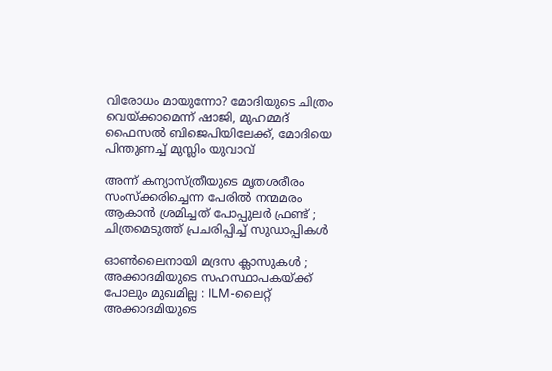വിരോധം മായുന്നോ? മോദിയുടെ ചിത്രം വെയ്‌ക്കാമെന്ന് ഷാജി, മുഹമ്മദ് ഫൈസല്‍ ബിജെപിയിലേക്ക്, മോദിയെ പിന്തുണച്ച് മുസ്ലിം യുവാവ്

അന്ന് കന്യാസ്ത്രീയുടെ മൃതശരീരം സംസ്ക്കരിച്ചെന്ന പേരിൽ നന്മമരം ആകാൻ ശ്രമിച്ചത് പോപ്പുലർ ഫ്രണ്ട് ; ചിത്രമെടുത്ത് പ്രചരിപ്പിച്ച് സുഡാപ്പികൾ

ഓൺലൈനായി മദ്രസ ക്ലാസുകൾ ; അക്കാദമിയുടെ സഹസ്ഥാപകയ്‌ക്ക് പോലും മുഖമില്ല : ILM-ലൈറ്റ് അക്കാദമിയുടെ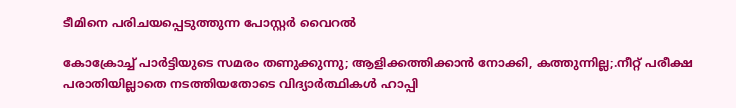ടീമിനെ പരിചയപ്പെടുത്തുന്ന പോസ്റ്റർ വൈറൽ

കോക്രോച്ച് പാര്‍ട്ടിയുടെ സമരം തണുക്കുന്നു; ആളിക്കത്തിക്കാന്‍ നോക്കി, കത്തുന്നില്ല;.നീറ്റ് പരീക്ഷ പരാതിയില്ലാതെ നടത്തിയതോടെ വിദ്യാര്‍ത്ഥികള്‍ ഹാപ്പി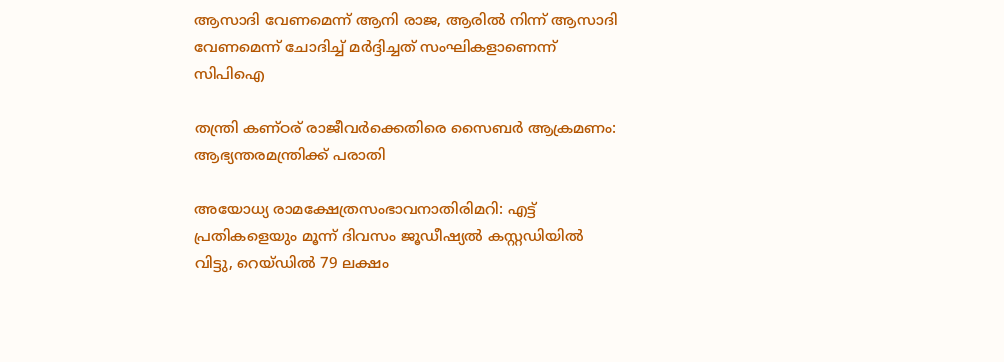ആസാദി വേണമെന്ന് ആനി രാജ, ആരില്‍ നിന്ന് ആസാദി വേണമെന്ന് ചോദിച്ച് മര്‍ദ്ദിച്ചത് സംഘികളാണെന്ന് സിപിഐ

തന്ത്രി കണ്ഠര് രാജീവര്‍ക്കെതിരെ സൈബര്‍ ആക്രമണം: ആഭ്യന്തരമന്ത്രിക്ക് പരാതി

അയോധ്യ രാമക്ഷേത്രസംഭാവനാതിരിമറി: എട്ട് പ്രതികളെയും മൂന്ന് ദിവസം ജൂഡീഷ്യല്‍ കസ്റ്റഡിയില്‍ വിട്ടു, റെയ്ഡില്‍ 79 ലക്ഷം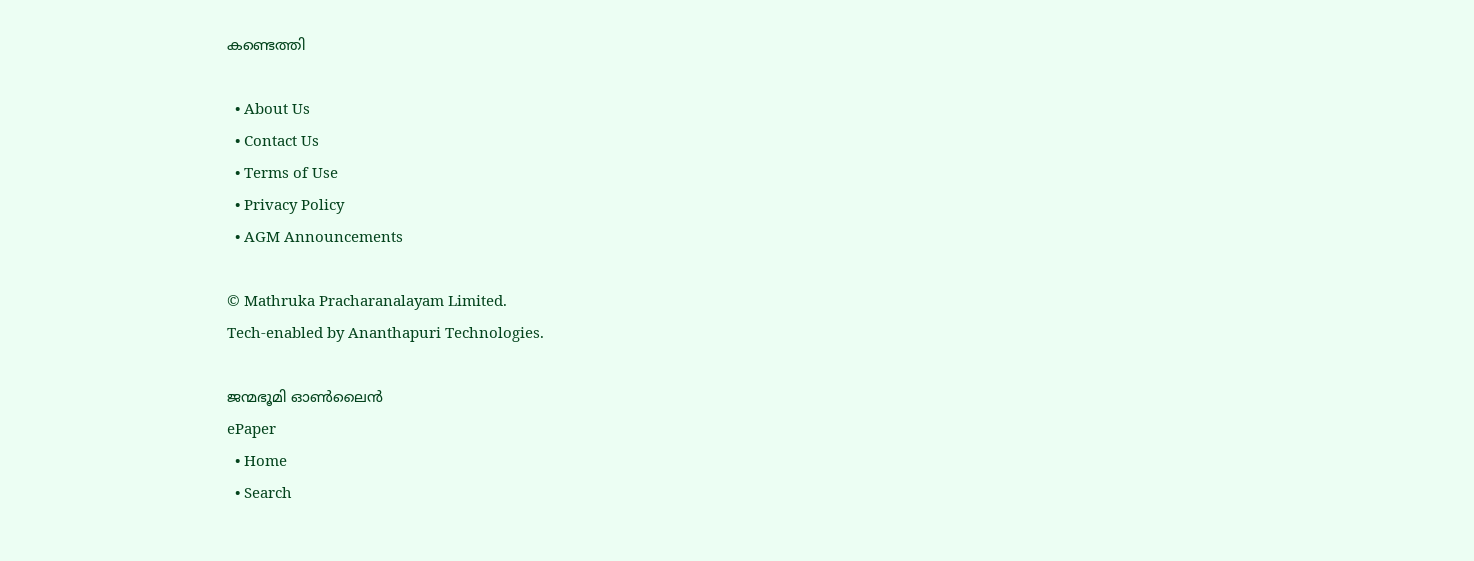കണ്ടെത്തി

  • About Us
  • Contact Us
  • Terms of Use
  • Privacy Policy
  • AGM Announcements

© Mathruka Pracharanalayam Limited.
Tech-enabled by Ananthapuri Technologies.

ജന്മഭൂമി ഓണ്‍ലൈന്‍
ePaper
  • Home
  • Search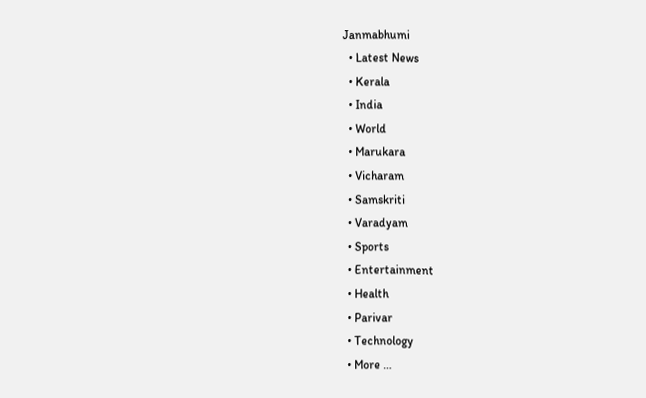Janmabhumi
  • Latest News
  • Kerala
  • India
  • World
  • Marukara
  • Vicharam
  • Samskriti
  • Varadyam
  • Sports
  • Entertainment
  • Health
  • Parivar
  • Technology
  • More …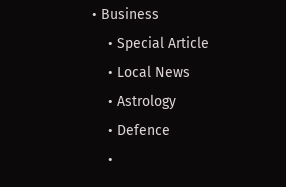• Business
    • Special Article
    • Local News
    • Astrology
    • Defence
    •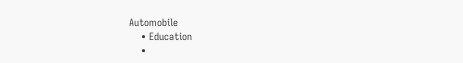Automobile
    • Education
    •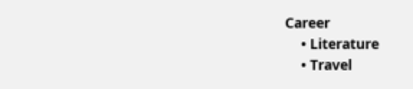Career
    • Literature
    • Travel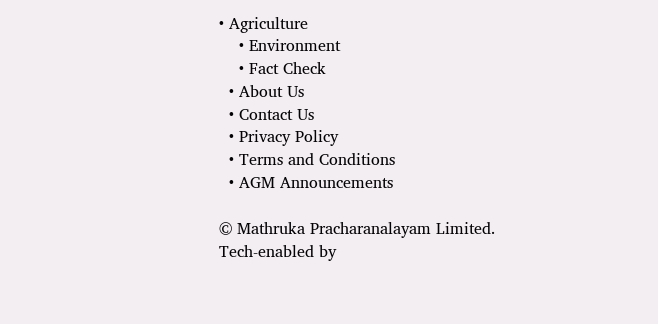• Agriculture
    • Environment
    • Fact Check
  • About Us
  • Contact Us
  • Privacy Policy
  • Terms and Conditions
  • AGM Announcements

© Mathruka Pracharanalayam Limited.
Tech-enabled by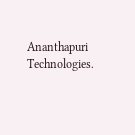Ananthapuri Technologies.